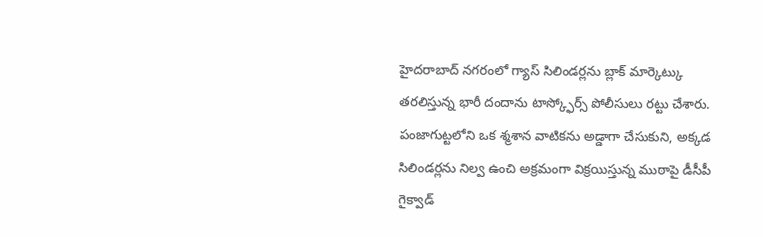హైదరాబాద్ నగరంలో గ్యాస్ సిలిండర్లను బ్లాక్ మార్కెట్కు తరలిస్తున్న భారీ దందాను టాస్క్ఫోర్స్ పోలీసులు రట్టు చేశారు. పంజాగుట్టలోని ఒక శ్మశాన వాటికను అడ్డాగా చేసుకుని, అక్కడ సిలిండర్లను నిల్వ ఉంచి అక్రమంగా విక్రయిస్తున్న ముఠాపై డీసీపీ గైక్వాడ్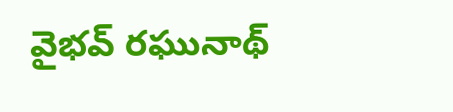వైభవ్ రఘునాథ్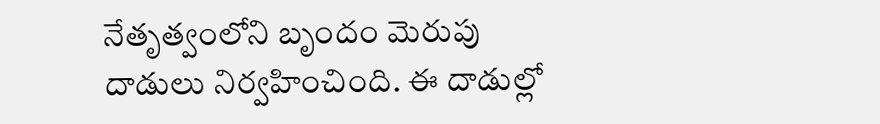నేతృత్వంలోని బృందం మెరుపు దాడులు నిర్వహించింది. ఈ దాడుల్లో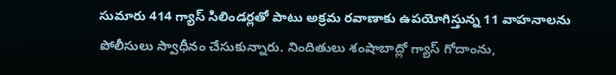సుమారు 414 గ్యాస్ సిలిండర్లతో పాటు అక్రమ రవాణాకు ఉపయోగిస్తున్న 11 వాహనాలను పోలీసులు స్వాధీనం చేసుకున్నారు. నిందితులు శంషాబాద్లో గ్యాస్ గోదాంను,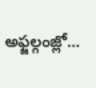అఫ్జల్గంజ్లో…